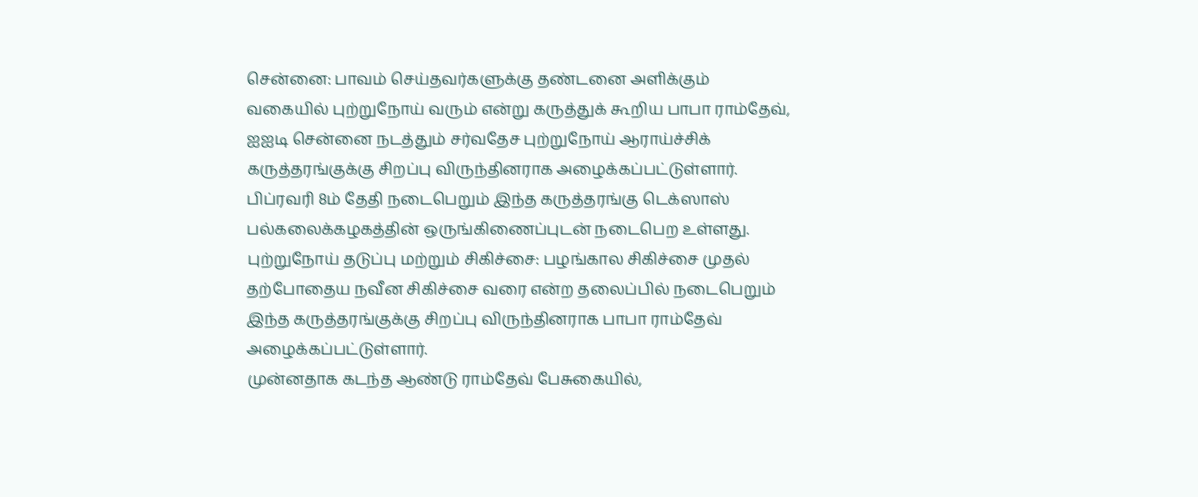சென்னை: பாவம் செய்தவர்களுக்கு தண்டனை அளிக்கும் வகையில் புற்றுநோய் வரும் என்று கருத்துக் கூறிய பாபா ராம்தேவ், ஐஐடி சென்னை நடத்தும் சர்வதேச புற்றுநோய் ஆராய்ச்சிக் கருத்தரங்குக்கு சிறப்பு விருந்தினராக அழைக்கப்பட்டுள்ளார்.
பிப்ரவரி 8ம் தேதி நடைபெறும் இந்த கருத்தரங்கு டெக்ஸாஸ் பல்கலைக்கழகத்தின் ஒருங்கிணைப்புடன் நடைபெற உள்ளது. புற்றுநோய் தடுப்பு மற்றும் சிகிச்சை: பழங்கால சிகிச்சை முதல் தற்போதைய நவீன சிகிச்சை வரை என்ற தலைப்பில் நடைபெறும் இந்த கருத்தரங்குக்கு சிறப்பு விருந்தினராக பாபா ராம்தேவ் அழைக்கப்பட்டுள்ளார்.
முன்னதாக கடந்த ஆண்டு ராம்தேவ் பேசுகையில்,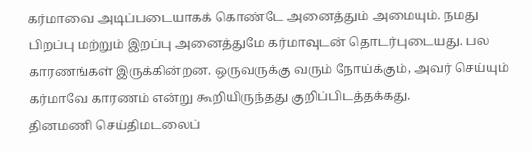கர்மாவை அடிப்படையாகக் கொண்டே அனைத்தும் அமையும். நமது பிறப்பு மற்றும் இறப்பு அனைத்துமே கர்மாவுடன் தொடர்புடையது. பல காரணங்கள் இருக்கின்றன. ஒருவருக்கு வரும் நோய்க்கும், அவர் செய்யும் கர்மாவே காரணம் என்று கூறியிருந்தது குறிப்பிடத்தக்கது.
தினமணி செய்திமடலைப்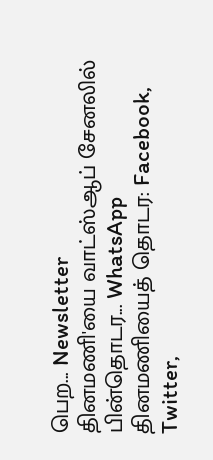பெற... Newsletter
தினமணி'யை வாட்ஸ்ஆப் சேனலில் பின்தொடர... WhatsApp
தினமணியைத் தொடர: Facebook, Twitter,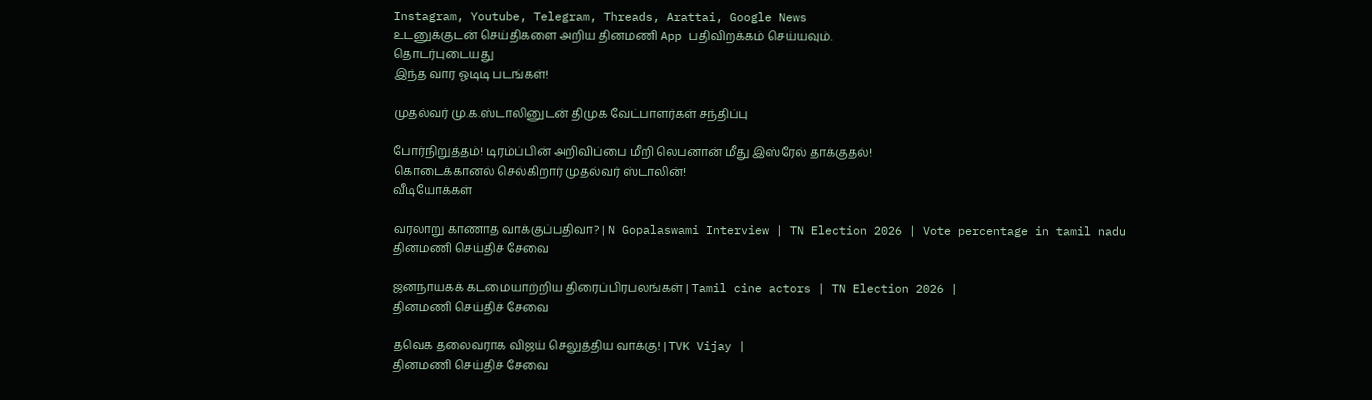Instagram, Youtube, Telegram, Threads, Arattai, Google News
உடனுக்குடன் செய்திகளை அறிய தினமணி App பதிவிறக்கம் செய்யவும்.
தொடர்புடையது
இந்த வார ஓடிடி படங்கள்!

முதல்வர் மு.க.ஸ்டாலினுடன் திமுக வேட்பாளர்கள் சந்திப்பு

போர்நிறுத்தம்! டிரம்ப்பின் அறிவிப்பை மீறி லெபனான் மீது இஸ்ரேல் தாக்குதல்!
கொடைக்கானல் செல்கிறார் முதல்வர் ஸ்டாலின்!
வீடியோக்கள்

வரலாறு காணாத வாக்குப்பதிவா? | N Gopalaswami Interview | TN Election 2026 | Vote percentage in tamil nadu
தினமணி செய்திச் சேவை

ஜனநாயகக் கடமையாற்றிய திரைப்பிரபலங்கள் | Tamil cine actors | TN Election 2026 |
தினமணி செய்திச் சேவை

தவெக தலைவராக விஜய் செலுத்திய வாக்கு! | TVK Vijay |
தினமணி செய்திச் சேவை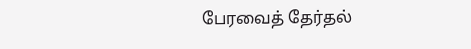பேரவைத் தேர்தல்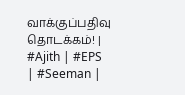வாக்குப்பதிவு தொடக்கம்! | #Ajith | #EPS | #Seeman |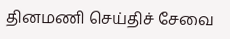தினமணி செய்திச் சேவை